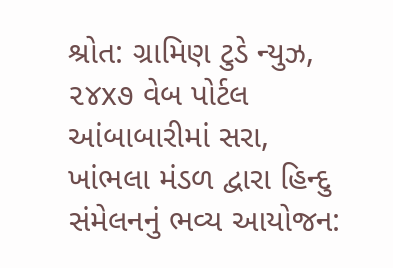શ્રોત: ગ્રામિણ ટુડે ન્યુઝ, ૨૪x૭ વેબ પોર્ટલ
આંબાબારીમાં સરા, ખાંભલા મંડળ દ્વારા હિન્દુ સંમેલનનું ભવ્ય આયોજન: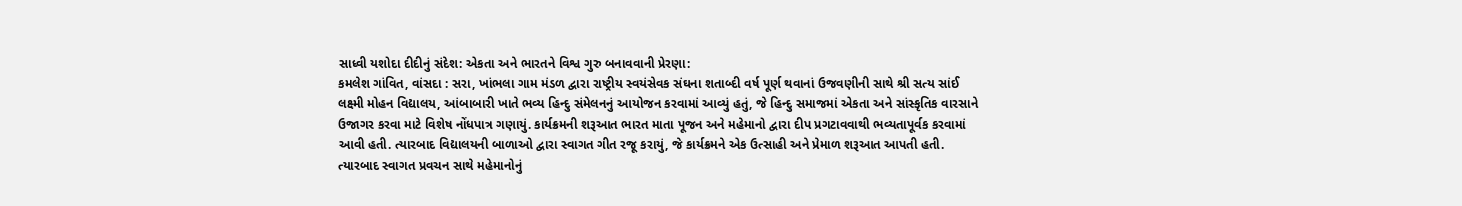સાધ્વી યશોદા દીદીનું સંદેશ: એકતા અને ભારતને વિશ્વ ગુરુ બનાવવાની પ્રેરણા:
કમલેશ ગાંવિત, વાંસદા : સરા, ખાંભલા ગામ મંડળ દ્વારા રાષ્ટ્રીય સ્વયંસેવક સંઘના શતાબ્દી વર્ષ પૂર્ણ થવાનાં ઉજવણીની સાથે શ્રી સત્ય સાંઈ લક્ષ્મી મોહન વિદ્યાલય, આંબાબારી ખાતે ભવ્ય હિન્દુ સંમેલનનું આયોજન કરવામાં આવ્યું હતું, જે હિન્દુ સમાજમાં એકતા અને સાંસ્કૃતિક વારસાને ઉજાગર કરવા માટે વિશેષ નોંધપાત્ર ગણાયું. કાર્યક્રમની શરૂઆત ભારત માતા પૂજન અને મહેમાનો દ્વારા દીપ પ્રગટાવવાથી ભવ્યતાપૂર્વક કરવામાં આવી હતી. ત્યારબાદ વિદ્યાલયની બાળાઓ દ્વારા સ્વાગત ગીત રજૂ કરાયું, જે કાર્યક્રમને એક ઉત્સાહી અને પ્રેમાળ શરૂઆત આપતી હતી.
ત્યારબાદ સ્વાગત પ્રવચન સાથે મહેમાનોનું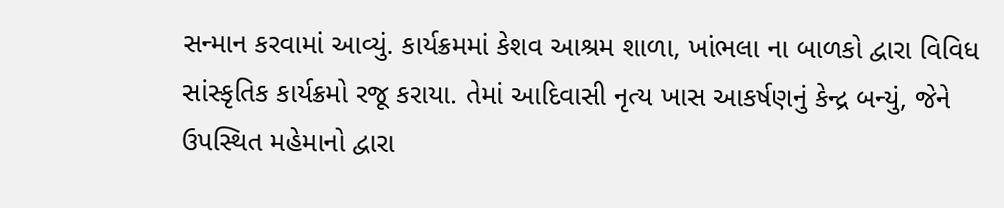સન્માન કરવામાં આવ્યું. કાર્યક્રમમાં કેશવ આશ્રમ શાળા, ખાંભલા ના બાળકો દ્વારા વિવિધ સાંસ્કૃતિક કાર્યક્રમો રજૂ કરાયા. તેમાં આદિવાસી નૃત્ય ખાસ આકર્ષણનું કેન્દ્ર બન્યું, જેને ઉપસ્થિત મહેમાનો દ્વારા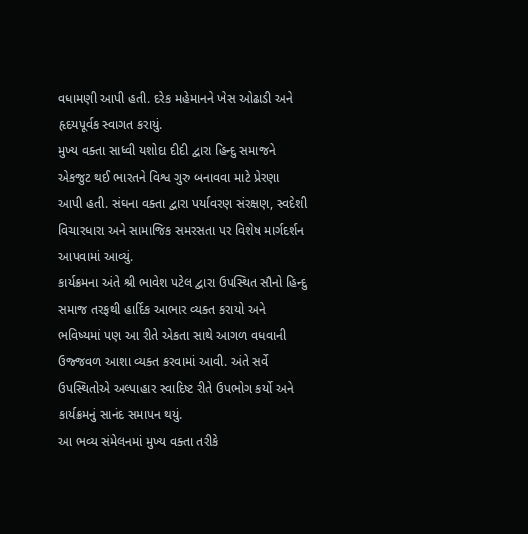વધામણી આપી હતી. દરેક મહેમાનને ખેસ ઓઢાડી અને હૃદયપૂર્વક સ્વાગત કરાયું.
મુખ્ય વક્તા સાધ્વી યશોદા દીદી દ્વારા હિન્દુ સમાજને એકજુટ થઈ ભારતને વિશ્વ ગુરુ બનાવવા માટે પ્રેરણા આપી હતી. સંઘના વક્તા દ્વારા પર્યાવરણ સંરક્ષણ, સ્વદેશી વિચારધારા અને સામાજિક સમરસતા પર વિશેષ માર્ગદર્શન આપવામાં આવ્યું.
કાર્યક્રમના અંતે શ્રી ભાવેશ પટેલ દ્વારા ઉપસ્થિત સૌનો હિન્દુ સમાજ તરફથી હાર્દિક આભાર વ્યક્ત કરાયો અને ભવિષ્યમાં પણ આ રીતે એકતા સાથે આગળ વધવાની ઉજ્જવળ આશા વ્યક્ત કરવામાં આવી. અંતે સર્વે ઉપસ્થિતોએ અલ્પાહાર સ્વાદિષ્ટ રીતે ઉપભોગ કર્યો અને કાર્યક્રમનું સાનંદ સમાપન થયું.
આ ભવ્ય સંમેલનમાં મુખ્ય વક્તા તરીકે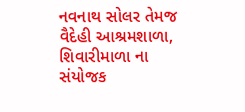નવનાથ સોલર તેમજ વૈદેહી આશ્રમશાળા, શિવારીમાળા ના સંયોજક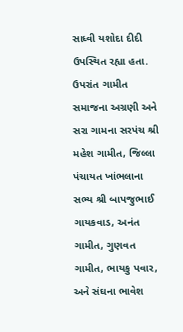સાધ્વી યશોદા દીદી ઉપસ્થિત રહ્યા હતા. ઉપરાંત ગામીત સમાજના અગ્રણી અને સરા ગામના સરપંચ શ્રી મહેશ ગામીત, જિલ્લા પંચાયત ખાંભલાના સભ્ય શ્રી બાપજુભાઈ ગાયકવાડ, અનંત ગામીત, ગુણવત ગામીત, ભાયકુ પવાર, અને સંઘના ભાવેશ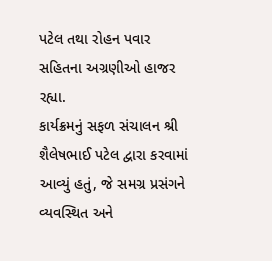પટેલ તથા રોહન પવાર સહિતના અગ્રણીઓ હાજર રહ્યા.
કાર્યક્રમનું સફળ સંચાલન શ્રી શૈલેષભાઈ પટેલ દ્વારા કરવામાં આવ્યું હતું, જે સમગ્ર પ્રસંગને વ્યવસ્થિત અને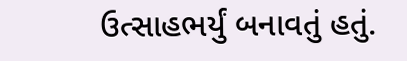ઉત્સાહભર્યું બનાવતું હતું.